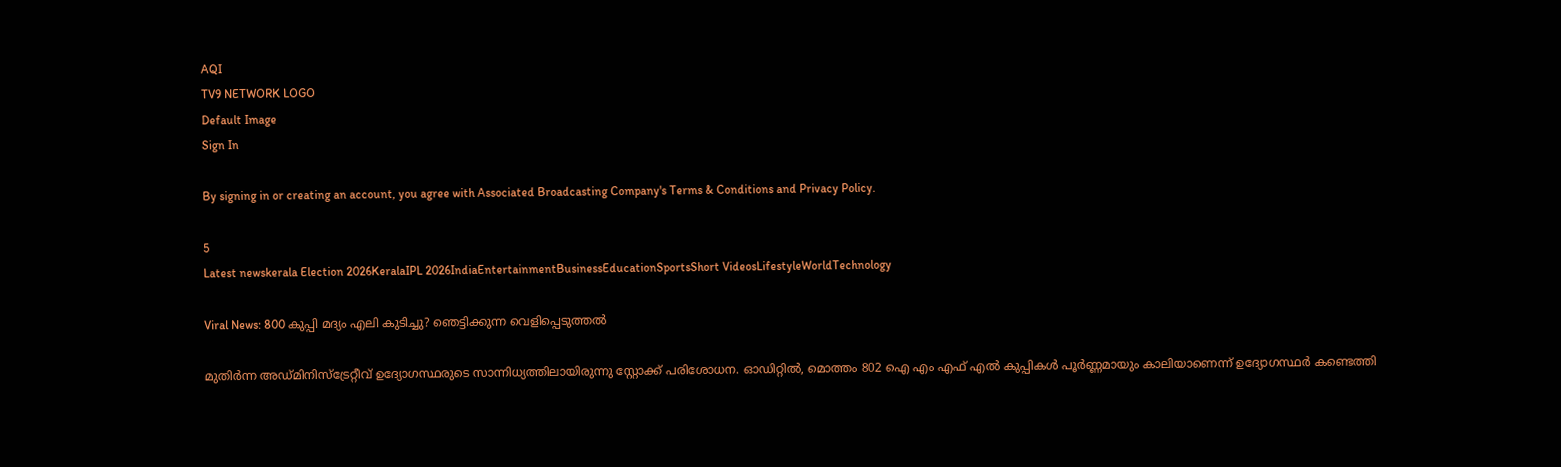AQI
TV9 NETWORK LOGO
Default Image
Sign In

By signing in or creating an account, you agree with Associated Broadcasting Company's Terms & Conditions and Privacy Policy.

5
Latest newskerala Election 2026KeralaIPL 2026IndiaEntertainmentBusinessEducationSportsShort VideosLifestyleWorldTechnology

Viral News: 800 കുപ്പി മദ്യം എലി കുടിച്ചു? ഞെട്ടിക്കുന്ന വെളിപ്പെടുത്തൽ

മുതിർന്ന അഡ്മിനിസ്ട്രേറ്റീവ് ഉദ്യോഗസ്ഥരുടെ സാന്നിധ്യത്തിലായിരുന്നു സ്റ്റോക്ക് പരിശോധന. ഓഡിറ്റിൽ, മൊത്തം 802 ഐ എം എഫ് എൽ കുപ്പികൾ പൂർണ്ണമായും കാലിയാണെന്ന് ഉദ്യോഗസ്ഥർ കണ്ടെത്തി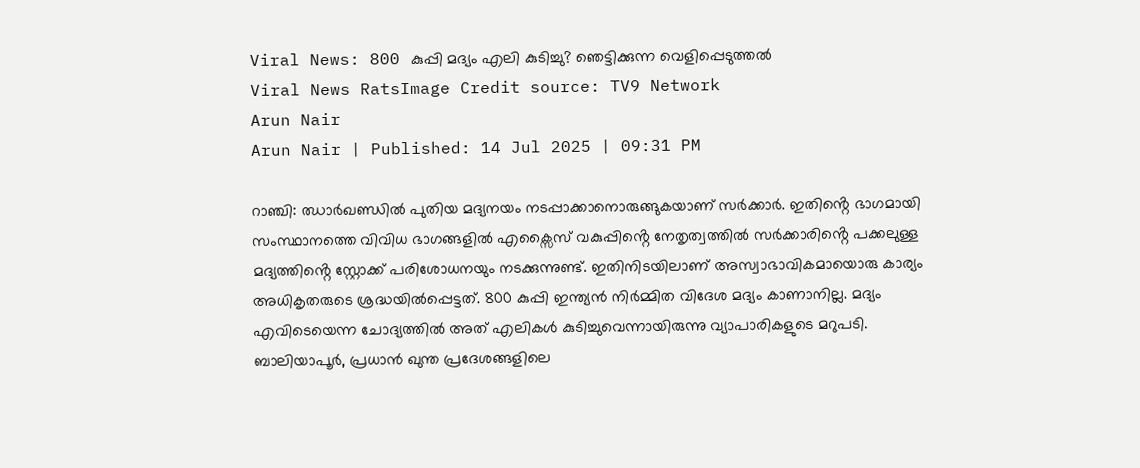Viral News: 800 കുപ്പി മദ്യം എലി കുടിച്ചു? ഞെട്ടിക്കുന്ന വെളിപ്പെടുത്തൽ
Viral News RatsImage Credit source: TV9 Network
Arun Nair
Arun Nair | Published: 14 Jul 2025 | 09:31 PM

റാഞ്ചി: ഝാർഖണ്ഡിൽ പുതിയ മദ്യനയം നടപ്പാക്കാനൊരുങ്ങുകയാണ് സർക്കാർ. ഇതിൻ്റെ ഭാഗമായി സംസ്ഥാനത്തെ വിവിധ ഭാഗങ്ങളിൽ എക്സൈസ് വകുപ്പിൻ്റെ നേതൃത്വത്തിൽ സർക്കാരിൻ്റെ പക്കലുള്ള മദ്യത്തിൻ്റെ സ്റ്റോക്ക് പരിശോധനയും നടക്കുന്നുണ്ട്. ഇതിനിടയിലാണ് അസ്വാഭാവികമായൊരു കാര്യം അധികൃതരുടെ ശ്രദ്ധയിൽപ്പെട്ടത്. 800 കുപ്പി ഇന്ത്യൻ നിർമ്മിത വിദേശ മദ്യം കാണാനില്ല. മദ്യം എവിടെയെന്ന ചോദ്യത്തിൽ അത് എലികൾ കുടിച്ചുവെന്നായിരുന്നു വ്യാപാരികളുടെ മറുപടി. ബാലിയാപൂർ, പ്രധാൻ ഖുന്ത പ്രദേശങ്ങളിലെ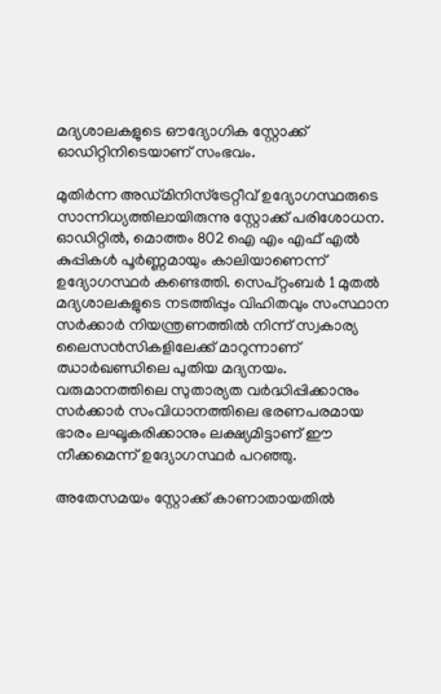മദ്യശാലകളുടെ ഔദ്യോഗിക സ്റ്റോക്ക് ഓഡിറ്റിനിടെയാണ് സംഭവം.

മുതിർന്ന അഡ്മിനിസ്ട്രേറ്റീവ് ഉദ്യോഗസ്ഥരുടെ സാന്നിധ്യത്തിലായിരുന്നു സ്റ്റോക്ക് പരിശോധന. ഓഡിറ്റിൽ, മൊത്തം 802 ഐ എം എഫ് എൽ കുപ്പികൾ പൂർണ്ണമായും കാലിയാണെന്ന് ഉദ്യോഗസ്ഥർ കണ്ടെത്തി. സെപ്റ്റംബർ 1 മുതൽ മദ്യശാലകളുടെ നടത്തിപ്പും വിഹിതവും സംസ്ഥാന സർക്കാർ നിയന്ത്രണത്തിൽ നിന്ന് സ്വകാര്യ ലൈസൻസികളിലേക്ക് മാറുന്നാണ് ഝാർഖണ്ഡിലെ പുതിയ മദ്യനയം. വരുമാനത്തിലെ സുതാര്യത വർദ്ധിപ്പിക്കാനും സർക്കാർ സംവിധാനത്തിലെ ഭരണപരമായ ഭാരം ലഘൂകരിക്കാനും ലക്ഷ്യമിട്ടാണ് ഈ നീക്കമെന്ന് ഉദ്യോഗസ്ഥർ പറഞ്ഞു.

അതേസമയം സ്റ്റോക്ക് കാണാതായതിൽ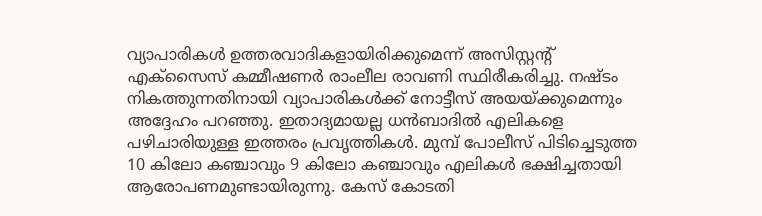വ്യാപാരികൾ ഉത്തരവാദികളായിരിക്കുമെന്ന് അസിസ്റ്റന്റ് എക്സൈസ് കമ്മീഷണർ രാംലീല രാവണി സ്ഥിരീകരിച്ചു. നഷ്ടം നികത്തുന്നതിനായി വ്യാപാരികൾക്ക് നോട്ടീസ് അയയ്ക്കുമെന്നും അദ്ദേഹം പറഞ്ഞു. ഇതാദ്യമായല്ല ധൻബാദിൽ എലികളെ പഴിചാരിയുള്ള ഇത്തരം പ്രവൃത്തികൾ. മുമ്പ് പോലീസ് പിടിച്ചെടുത്ത 10 കിലോ കഞ്ചാവും 9 കിലോ കഞ്ചാവും എലികൾ ഭക്ഷിച്ചതായി ആരോപണമുണ്ടായിരുന്നു. കേസ് കോടതി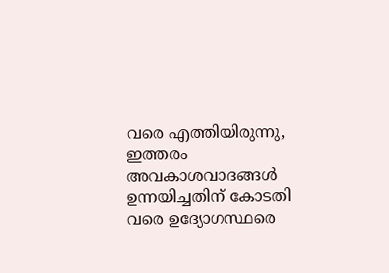വരെ എത്തിയിരുന്നു, ഇത്തരം അവകാശവാദങ്ങൾ ഉന്നയിച്ചതിന് കോടതി വരെ ഉദ്യോഗസ്ഥരെ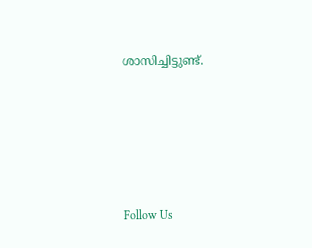ശാസിച്ചിട്ടുണ്ട്.





Follow Us